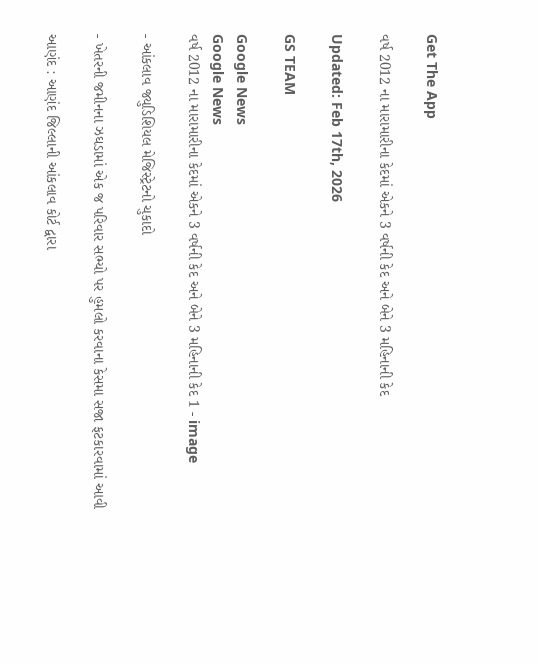Get The App

વર્ષ 2012 ના મારામારીના કેદમાં એકને 3 વર્ષની કેદ અને બેને 3 મહિનાની કેદ

Updated: Feb 17th, 2026

GS TEAM

Google News
Google News
વર્ષ 2012 ના મારામારીના કેદમાં એકને 3 વર્ષની કેદ અને બેને 3 મહિનાની કેદ 1 - image

- આંકલાવ જ્યુડિશિયલ મેજિસ્ટ્રેટનો ચુકાદો

- ખેતરની જમીનના ઝઘડામાં એક જ પરિવાર સભ્યો પર હુમલો કરવાના કેસમા સજા ફટકારવામાં આવી

આણંદ : આણંદ જિલ્લાની આંકલાવ કોર્ટ દ્વારા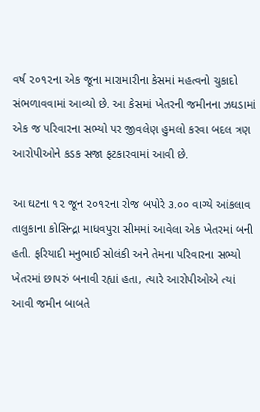વર્ષ ૨૦૧૨ના એક જૂના મારામારીના કેસમાં મહત્વનો ચુકાદો સંભળાવવામાં આવ્યો છે. આ કેસમાં ખેતરની જમીનના ઝઘડામાં એક જ પરિવારના સભ્યો પર જીવલેણ હુમલો કરવા બદલ ત્રણ આરોપીઓને કડક સજા ફટકારવામાં આવી છે.

આ ઘટના ૧૨ જૂન ૨૦૧૨ના રોજ બપોરે ૩.૦૦ વાગ્યે આંકલાવ તાલુકાના કોસિન્દ્રા માધવપુરા સીમમાં આવેલા એક ખેતરમાં બની હતી. ફરિયાદી મનુભાઈ સોલંકી અને તેમના પરિવારના સભ્યો ખેતરમાં છાપરું બનાવી રહ્યાં હતા, ત્યારે આરોપીઓએ ત્યાં આવી જમીન બાબતે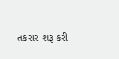તકરાર શરૂ કરી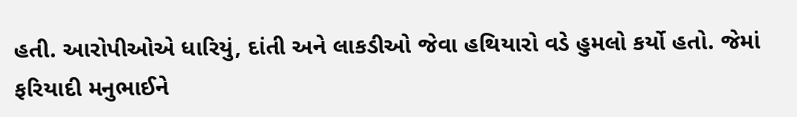હતી. આરોપીઓએ ધારિયું, દાંતી અને લાકડીઓ જેવા હથિયારો વડે હુમલો કર્યો હતો. જેમાં ફરિયાદી મનુભાઈને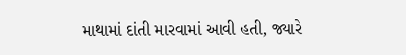માથામાં દાંતી મારવામાં આવી હતી, જ્યારે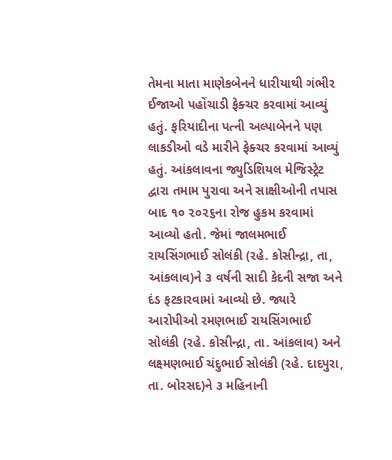તેમના માતા માણેકબેનને ધારીયાથી ગંભીર ઈજાઓ પહોંચાડી ફેક્ચર કરવામાં આવ્યું હતું. ફરિયાદીના પત્ની અલ્પાબેનને પણ લાકડીઓ વડે મારીને ફેક્ચર કરવામાં આવ્યું હતું. આંકલાવના જ્યુડિશિયલ મેજિસ્ટ્રેટ દ્વારા તમામ પુરાવા અને સાક્ષીઓની તપાસ બાદ ૧૦ ૨૦૨૬ના રોજ હુકમ કરવામાં આવ્યો હતો. જેમાં જાલમભાઈ રાયસિંગભાઈ સોલંકી (રહે. કોસીન્દ્રા, તા, આંકલાવ)ને ૩ વર્ષની સાદી કેદની સજા અને દંડ ફટકારવામાં આવ્યો છે. જ્યારે આરોપીઓ રમણભાઈ રાયસિંગભાઈ સોલંકી (રહે. કોસીન્દ્રા, તા. આંકલાવ) અને લક્ષ્મણભાઈ ચંદુભાઈ સોલંકી (રહે. દાદપુરા, તા. બોરસદ)ને ૩ મહિનાની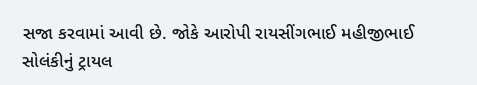સજા કરવામાં આવી છે. જોકે આરોપી રાયસીંગભાઈ મહીજીભાઈ સોલંકીનું ટ્રાયલ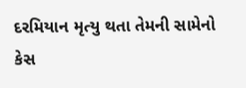દરમિયાન મૃત્યુ થતા તેમની સામેનો કેસ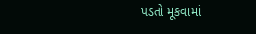પડતો મૂકવામાં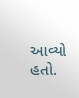આવ્યો હતો.